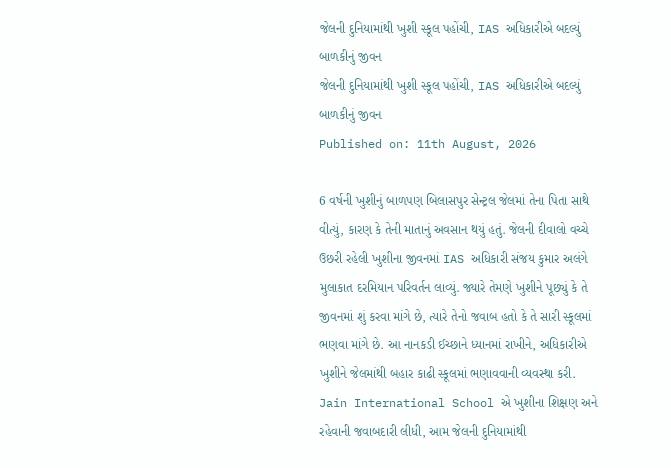જેલની દુનિયામાંથી ખુશી સ્કૂલ પહોંચી, IAS અધિકારીએ બદલ્યું બાળકીનું જીવન
જેલની દુનિયામાંથી ખુશી સ્કૂલ પહોંચી, IAS અધિકારીએ બદલ્યું બાળકીનું જીવન
Published on: 11th August, 2026

6 વર્ષની ખુશીનું બાળપણ બિલાસપુર સેન્ટ્રલ જેલમાં તેના પિતા સાથે વીત્યું, કારણ કે તેની માતાનું અવસાન થયું હતું. જેલની દીવાલો વચ્ચે ઉછરી રહેલી ખુશીના જીવનમાં IAS અધિકારી સંજય કુમાર અલંગે મુલાકાત દરમિયાન પરિવર્તન લાવ્યું. જ્યારે તેમણે ખુશીને પૂછ્યું કે તે જીવનમાં શું કરવા માંગે છે, ત્યારે તેનો જવાબ હતો કે તે સારી સ્કૂલમાં ભણવા માંગે છે. આ નાનકડી ઈચ્છાને ધ્યાનમાં રાખીને, અધિકારીએ ખુશીને જેલમાંથી બહાર કાઢી સ્કૂલમાં ભણાવવાની વ્યવસ્થા કરી. Jain International School એ ખુશીના શિક્ષણ અને રહેવાની જવાબદારી લીધી, આમ જેલની દુનિયામાંથી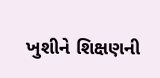ખુશીને શિક્ષણની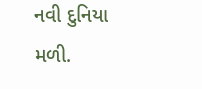નવી દુનિયા મળી.